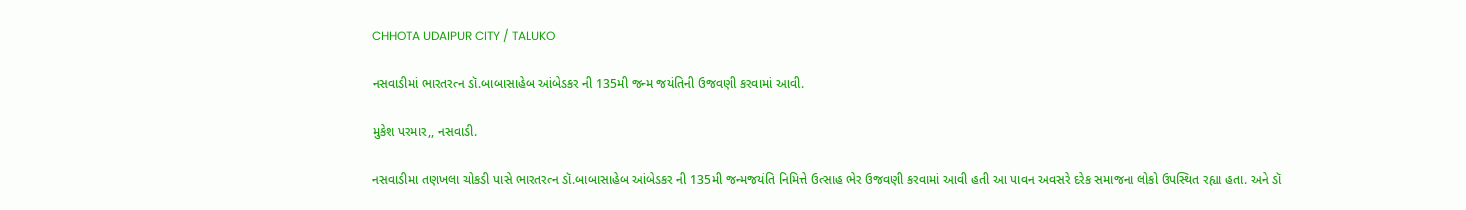CHHOTA UDAIPUR CITY / TALUKO

નસવાડીમાં ભારતરત્ન ડૉ.બાબાસાહેબ આંબેડકર ની 135મી જન્મ જયંતિની ઉજવણી કરવામાં આવી.

મુકેશ પરમાર,, નસવાડી.

નસવાડીમા તણખલા ચોકડી પાસે ભારતરત્ન ડૉ.બાબાસાહેબ આંબેડકર ની 135મી જન્મજયંતિ નિમિત્તે ઉત્સાહ ભેર ઉજવણી કરવામાં આવી હતી આ પાવન અવસરે દરેક સમાજના લોકો ઉપસ્થિત રહ્યા હતા. અને ડૉ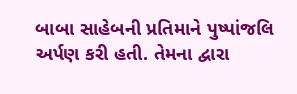બાબા સાહેબની પ્રતિમાને પુષ્પાંજલિ અર્પણ કરી હતી. તેમના દ્વારા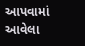આપવામાં આવેલા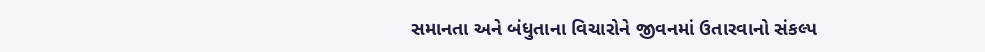સમાનતા અને બંધુતાના વિચારોને જીવનમાં ઉતારવાનો સંકલ્પ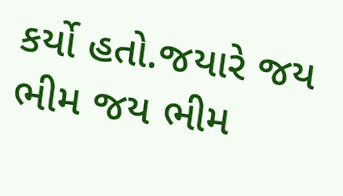કર્યો હતો.જયારે જય ભીમ જય ભીમ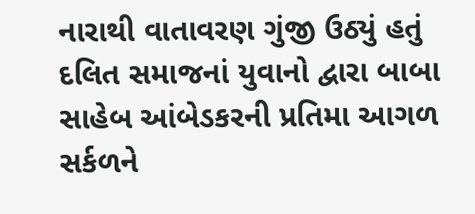નારાથી વાતાવરણ ગુંજી ઉઠ્યું હતું દલિત સમાજનાં યુવાનો દ્વારા બાબા સાહેબ આંબેડકરની પ્રતિમા આગળ સર્કળને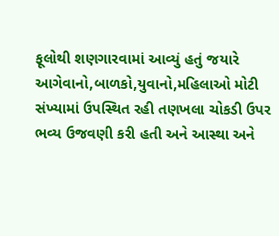ફૂલોથી શણગારવામાં આવ્યું હતું જયારે આગેવાનો,બાળકો,યુવાનો,મહિલાઓ મોટી સંખ્યામાં ઉપસ્થિત રહી તણખલા ચોકડી ઉપર ભવ્ય ઉજવણી કરી હતી અને આસ્થા અને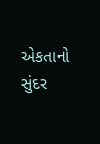એકતાનો સુંદર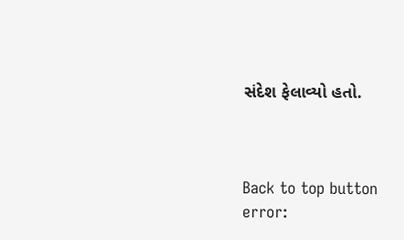સંદેશ ફેલાવ્યો હતો.



Back to top button
error: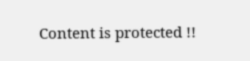Content is protected !!